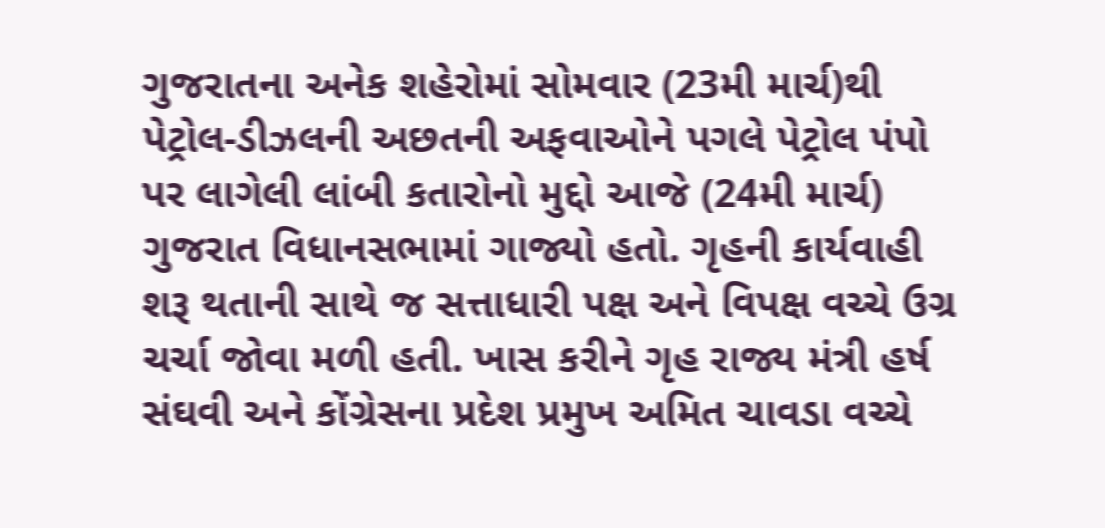ગુજરાતના અનેક શહેરોમાં સોમવાર (23મી માર્ચ)થી પેટ્રોલ-ડીઝલની અછતની અફવાઓને પગલે પેટ્રોલ પંપો પર લાગેલી લાંબી કતારોનો મુદ્દો આજે (24મી માર્ચ) ગુજરાત વિધાનસભામાં ગાજ્યો હતો. ગૃહની કાર્યવાહી શરૂ થતાની સાથે જ સત્તાધારી પક્ષ અને વિપક્ષ વચ્ચે ઉગ્ર ચર્ચા જોવા મળી હતી. ખાસ કરીને ગૃહ રાજ્ય મંત્રી હર્ષ સંઘવી અને કોંગ્રેસના પ્રદેશ પ્રમુખ અમિત ચાવડા વચ્ચે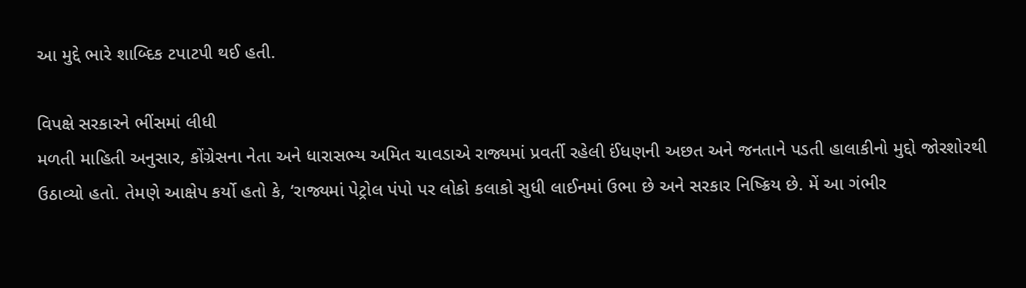આ મુદ્દે ભારે શાબ્દિક ટપાટપી થઈ હતી.

વિપક્ષે સરકારને ભીંસમાં લીધી
મળતી માહિતી અનુસાર, કોંગ્રેસના નેતા અને ધારાસભ્ય અમિત ચાવડાએ રાજ્યમાં પ્રવર્તી રહેલી ઈંધણની અછત અને જનતાને પડતી હાલાકીનો મુદ્દો જોરશોરથી ઉઠાવ્યો હતો. તેમણે આક્ષેપ કર્યો હતો કે, ‘રાજ્યમાં પેટ્રોલ પંપો પર લોકો કલાકો સુધી લાઈનમાં ઉભા છે અને સરકાર નિષ્ક્રિય છે. મેં આ ગંભીર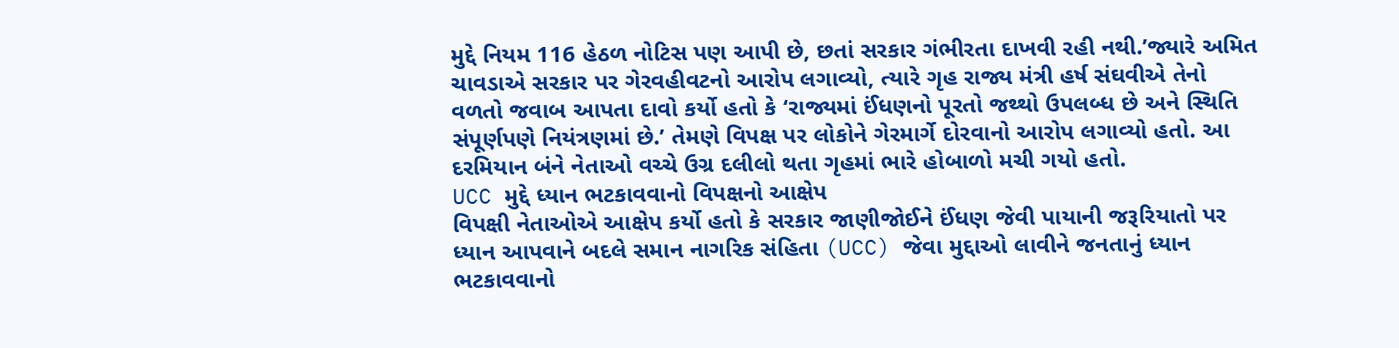મુદ્દે નિયમ 116 હેઠળ નોટિસ પણ આપી છે, છતાં સરકાર ગંભીરતા દાખવી રહી નથી.’જ્યારે અમિત ચાવડાએ સરકાર પર ગેરવહીવટનો આરોપ લગાવ્યો, ત્યારે ગૃહ રાજ્ય મંત્રી હર્ષ સંઘવીએ તેનો વળતો જવાબ આપતા દાવો કર્યો હતો કે ‘રાજ્યમાં ઈંધણનો પૂરતો જથ્થો ઉપલબ્ધ છે અને સ્થિતિ સંપૂર્ણપણે નિયંત્રણમાં છે.’ તેમણે વિપક્ષ પર લોકોને ગેરમાર્ગે દોરવાનો આરોપ લગાવ્યો હતો. આ દરમિયાન બંને નેતાઓ વચ્ચે ઉગ્ર દલીલો થતા ગૃહમાં ભારે હોબાળો મચી ગયો હતો.
UCC મુદ્દે ધ્યાન ભટકાવવાનો વિપક્ષનો આક્ષેપ
વિપક્ષી નેતાઓએ આક્ષેપ કર્યો હતો કે સરકાર જાણીજોઈને ઈંધણ જેવી પાયાની જરૂરિયાતો પર ધ્યાન આપવાને બદલે સમાન નાગરિક સંહિતા (UCC) જેવા મુદ્દાઓ લાવીને જનતાનું ધ્યાન ભટકાવવાનો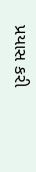પ્રયાસ કરી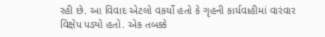રહી છે. આ વિવાદ એટલો વકર્યો હતો કે ગૃહની કાર્યવાહીમાં વારંવાર વિક્ષેપ પડ્યો હતો. એક તબક્કે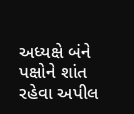અધ્યક્ષે બંને પક્ષોને શાંત રહેવા અપીલ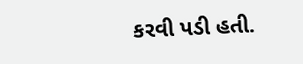કરવી પડી હતી.